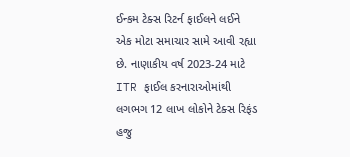ઈન્કમ ટેક્સ રિટર્ન ફાઈલને લઈને એક મોટા સમાચાર સામે આવી રહ્યા છે. નાણાકીય વર્ષ 2023-24 માટે ITR ફાઈલ કરનારાઓમાંથી લગભગ 12 લાખ લોકોને ટેક્સ રિફંડ હજુ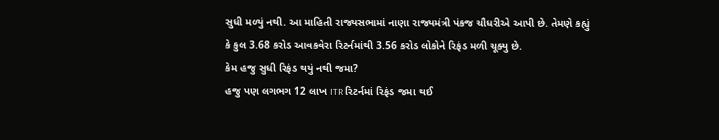સુધી મળ્યું નથી. આ માહિતી રાજ્યસભામાં નાણા રાજ્યમંત્રી પંકજ ચૌધરીએ આપી છે. તેમણે કહ્યું કે કુલ 3.68 કરોડ આવકવેરા રિટર્નમાંથી 3.56 કરોડ લોકોને રિફંડ મળી ચૂક્યુ છે.
કેમ હજુ સુધી રિફંડ થયું નથી જમા?
હજુ પણ લગભગ 12 લાખ ITR રિટર્નમાં રિફંડ જમા થઈ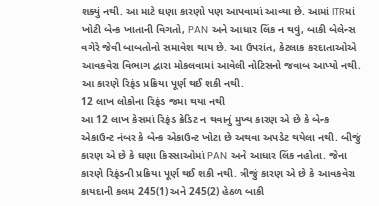શક્યું નથી. આ માટે ઘણા કારણો પણ આપવામાં આવ્યા છે. આમાં ITRમાં ખોટી બેન્ક ખાતાની વિગતો, PAN અને આધાર લિંક ન થવું, બાકી બેલેન્સ વગેરે જેવી બાબતોનો સમાવેશ થાય છે. આ ઉપરાંત, કેટલાક કરદાતાઓએ આવકવેરા વિભાગ દ્વારા મોકલવામાં આવેલી નોટિસનો જવાબ આપ્યો નથી. આ કારણે રિફંડ પ્રક્રિયા પૂર્ણ થઈ શકી નથી.
12 લાખ લોકોના રિફંડ જમા થયા નથી
આ 12 લાખ કેસમાં રિફંડ ક્રેડિટ ન થવાનું મુખ્ય કારણ એ છે કે બેન્ક એકાઉન્ટ નંબર કે બેન્ક એકાઉન્ટ ખોટા છે અથવા અપડેટ થયેલા નથી. બીજું કારણ એ છે કે ઘણા કિસ્સાઓમાં PAN અને આધાર લિંક નહોતા. જેના કારણે રિફંડની પ્રક્રિયા પૂર્ણ થઈ શકી નથી. ત્રીજું કારણ એ છે કે આવકવેરા કાયદાની કલમ 245(1) અને 245(2) હેઠળ બાકી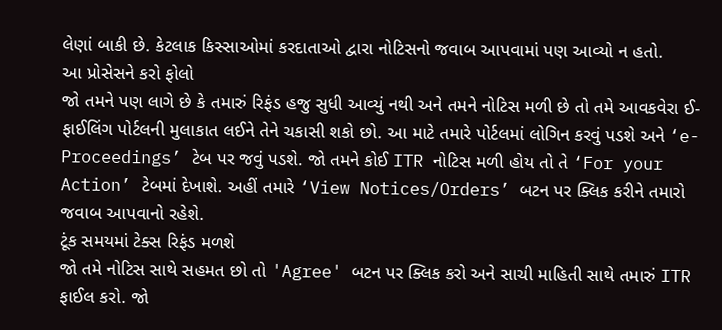લેણાં બાકી છે. કેટલાક કિસ્સાઓમાં કરદાતાઓ દ્વારા નોટિસનો જવાબ આપવામાં પણ આવ્યો ન હતો.
આ પ્રોસેસને કરો ફોલો
જો તમને પણ લાગે છે કે તમારું રિફંડ હજુ સુધી આવ્યું નથી અને તમને નોટિસ મળી છે તો તમે આવકવેરા ઈ-ફાઈલિંગ પોર્ટલની મુલાકાત લઈને તેને ચકાસી શકો છો. આ માટે તમારે પોર્ટલમાં લોગિન કરવું પડશે અને ‘e-Proceedings’ ટેબ પર જવું પડશે. જો તમને કોઈ ITR નોટિસ મળી હોય તો તે ‘For your Action’ ટેબમાં દેખાશે. અહીં તમારે ‘View Notices/Orders’ બટન પર ક્લિક કરીને તમારો જવાબ આપવાનો રહેશે.
ટૂંક સમયમાં ટેક્સ રિફંડ મળશે
જો તમે નોટિસ સાથે સહમત છો તો 'Agree' બટન પર ક્લિક કરો અને સાચી માહિતી સાથે તમારું ITR ફાઈલ કરો. જો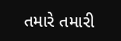તમારે તમારી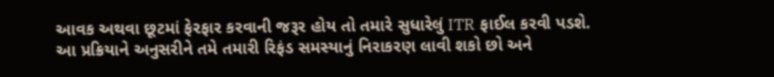આવક અથવા છૂટમાં ફેરફાર કરવાની જરૂર હોય તો તમારે સુધારેલું ITR ફાઈલ કરવી પડશે. આ પ્રક્રિયાને અનુસરીને તમે તમારી રિફંડ સમસ્યાનું નિરાકરણ લાવી શકો છો અને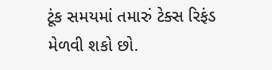ટૂંક સમયમાં તમારું ટેક્સ રિફંડ મેળવી શકો છો.